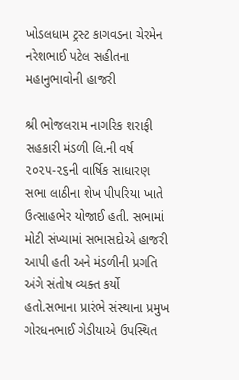ખોડલધામ ટ્રસ્ટ કાગવડના ચેરમેન નરેશભાઈ પટેલ સહીતના મહાનુભાવોની હાજરી

શ્રી ભોજલરામ નાગરિક શરાફી સહકારી મંડળી લિ.ની વર્ષ ૨૦૨૫-૨૬ની વાર્ષિક સાધારણ સભા લાઠીના શેખ પીપરિયા ખાતે ઉત્સાહભેર યોજાઈ હતી. સભામાં મોટી સંખ્યામાં સભાસદોએ હાજરી આપી હતી અને મંડળીની પ્રગતિ અંગે સંતોષ વ્યક્ત કર્યો હતો.સભાના પ્રારંભે સંસ્થાના પ્રમુખ ગોરધનભાઈ ગેડીયાએ ઉપસ્થિત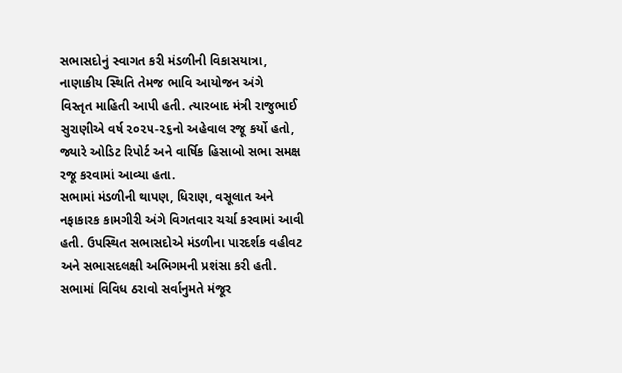સભાસદોનું સ્વાગત કરી મંડળીની વિકાસયાત્રા, નાણાકીય સ્થિતિ તેમજ ભાવિ આયોજન અંગે
વિસ્તૃત માહિતી આપી હતી. ત્યારબાદ મંત્રી રાજુભાઈ સુરાણીએ વર્ષ ૨૦૨૫-૨૬નો અહેવાલ રજૂ કર્યો હતો, જ્યારે ઓડિટ રિપોર્ટ અને વાર્ષિક હિસાબો સભા સમક્ષ રજૂ કરવામાં આવ્યા હતા.
સભામાં મંડળીની થાપણ, ધિરાણ, વસૂલાત અને નફાકારક કામગીરી અંગે વિગતવાર ચર્ચા કરવામાં આવી હતી. ઉપસ્થિત સભાસદોએ મંડળીના પારદર્શક વહીવટ અને સભાસદલક્ષી અભિગમની પ્રશંસા કરી હતી. સભામાં વિવિધ ઠરાવો સર્વાનુમતે મંજૂર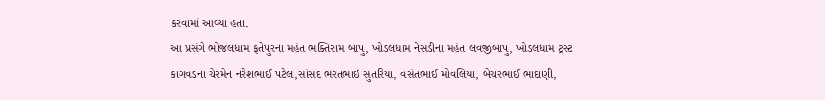કરવામાં આવ્યા હતા.
આ પ્રસંગે ભોજલધામ ફતેપુરના મહંત ભક્તિરામ બાપુ, ખોડલધામ નેસડીના મહંત લવજીબાપુ, ખોડલધામ ટ્રસ્ટ કાગવડના ચેરમેન નરેશભાઈ પટેલ,સાંસદ ભરતભાઇ સુતરિયા, વસંતભાઈ મોવલિયા, બેચરભાઈ ભાદાણી,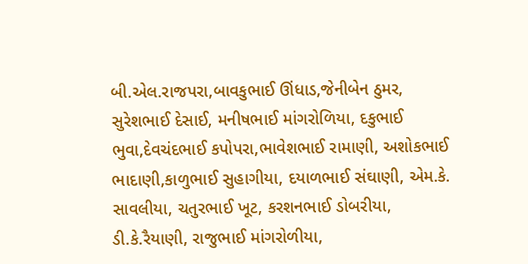બી.એલ.રાજપરા,બાવકુભાઈ ઊંધાડ,જેનીબેન ઠુમર, સુરેશભાઈ દેસાઈ, મનીષભાઈ માંગરોળિયા, દકુભાઈ ભુવા,દેવચંદભાઈ કપોપરા,ભાવેશભાઈ રામાણી, અશોકભાઈ ભાદાણી,કાળુભાઈ સુહાગીયા, દયાળભાઈ સંઘાણી, એમ.કે. સાવલીયા, ચતુરભાઈ ખૂટ, કરશનભાઈ ડોબરીયા, ડી.કે.રૈયાણી, રાજુભાઈ માંગરોળીયા,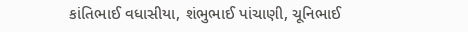કાંતિભાઈ વધાસીયા, શંભુભાઈ પાંચાણી, ચૂનિભાઈ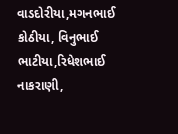વાડદોરીયા,મગનભાઈ કોઠીયા, વિનુભાઈ ભાટીયા,રિધેશભાઈ નાકરાણી,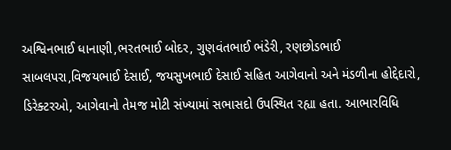અશ્વિનભાઈ ધાનાણી,ભરતભાઈ બોદર, ગુણવંતભાઈ ભંડેરી, રણછોડભાઈ સાબલપરા,વિજયભાઈ દેસાઈ, જયસુખભાઈ દેસાઈ સહિત આગેવાનો અને મંડળીના હોદ્દેદારો, ડિરેક્ટરઓ, આગેવાનો તેમજ મોટી સંખ્યામાં સભાસદો ઉપસ્થિત રહ્યા હતા. આભારવિધિ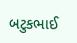બટુકભાઈ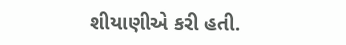શીયાણીએ કરી હતી.